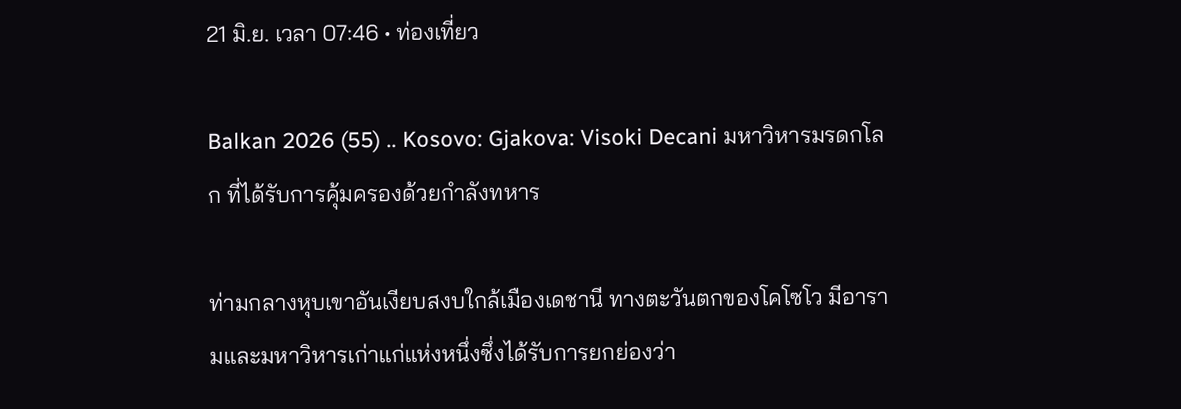21 มิ.ย. เวลา 07:46 • ท่องเที่ยว

Balkan 2026 (55) .. Kosovo: Gjakova: Visoki Decani มหาวิหารมรดกโลก ที่ได้รับการคุ้มครองด้วยกำลังทหาร

ท่ามกลางหุบเขาอันเงียบสงบใกล้เมืองเดชานี ทางตะวันตกของโคโซโว มีอารามและมหาวิหารเก่าแก่แห่งหนึ่งซึ่งได้รับการยกย่องว่า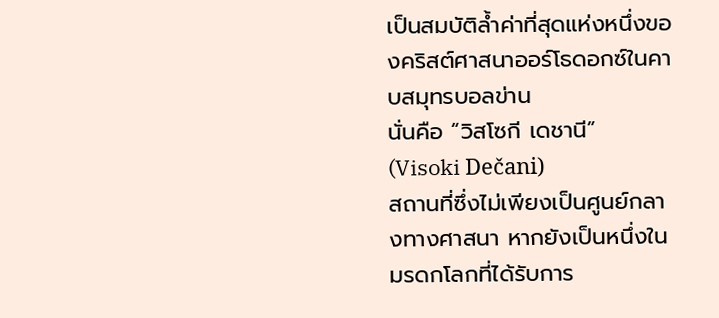เป็นสมบัติล้ำค่าที่สุดแห่งหนึ่งของคริสต์ศาสนาออร์โธดอกซ์ในคาบสมุทรบอลข่าน
นั่นคือ “วิสโซกี เดชานี” (Visoki Dečani)
สถานที่ซึ่งไม่เพียงเป็นศูนย์กลางทางศาสนา หากยังเป็นหนึ่งในมรดกโลกที่ได้รับการ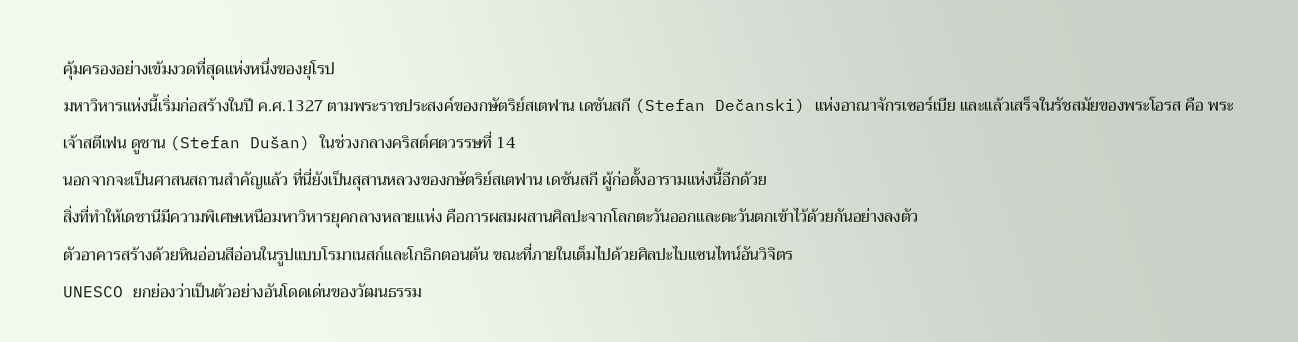คุ้มครองอย่างเข้มงวดที่สุดแห่งหนึ่งของยุโรป
มหาวิหารแห่งนี้เริ่มก่อสร้างในปี ค.ศ.1327 ตามพระราชประสงค์ของกษัตริย์สเตฟาน เดชันสกี (Stefan Dečanski) แห่งอาณาจักรเซอร์เบีย และแล้วเสร็จในรัชสมัยของพระโอรส คือ พระเจ้าสตีเฟน ดูชาน (Stefan Dušan) ในช่วงกลางคริสต์ศตวรรษที่ 14
นอกจากจะเป็นศาสนสถานสำคัญแล้ว ที่นี่ยังเป็นสุสานหลวงของกษัตริย์สเตฟาน เดชันสกี ผู้ก่อตั้งอารามแห่งนี้อีกด้วย
สิ่งที่ทำให้เดชานีมีความพิเศษเหนือมหาวิหารยุคกลางหลายแห่ง คือการผสมผสานศิลปะจากโลกตะวันออกและตะวันตกเข้าไว้ด้วยกันอย่างลงตัว
ตัวอาคารสร้างด้วยหินอ่อนสีอ่อนในรูปแบบโรมาเนสก์และโกธิกตอนต้น ขณะที่ภายในเต็มไปด้วยศิลปะไบแซนไทน์อันวิจิตร
UNESCO ยกย่องว่าเป็นตัวอย่างอันโดดเด่นของวัฒนธรรม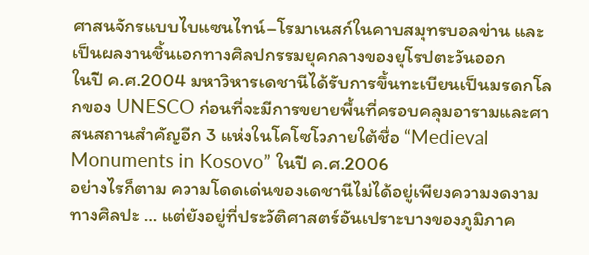ศาสนจักรแบบไบแซนไทน์–โรมาเนสก์ในคาบสมุทรบอลข่าน และเป็นผลงานชิ้นเอกทางศิลปกรรมยุคกลางของยุโรปตะวันออก
ในปี ค.ศ.2004 มหาวิหารเดชานีได้รับการขึ้นทะเบียนเป็นมรดกโลกของ UNESCO ก่อนที่จะมีการขยายพื้นที่ครอบคลุมอารามและศาสนสถานสำคัญอีก 3 แห่งในโคโซโวภายใต้ชื่อ “Medieval Monuments in Kosovo” ในปี ค.ศ.2006
อย่างไรก็ตาม ความโดดเด่นของเดชานีไม่ได้อยู่เพียงความงดงามทางศิลปะ … แต่ยังอยู่ที่ประวัติศาสตร์อันเปราะบางของภูมิภาค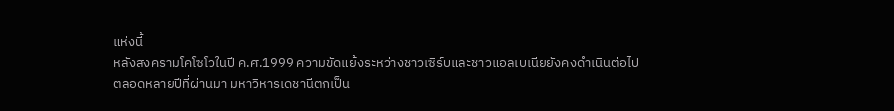แห่งนี้
หลังสงครามโคโซโวในปี ค.ศ.1999 ความขัดแย้งระหว่างชาวเซิร์บและชาวแอลเบเนียยังคงดำเนินต่อไป
ตลอดหลายปีที่ผ่านมา มหาวิหารเดชานีตกเป็น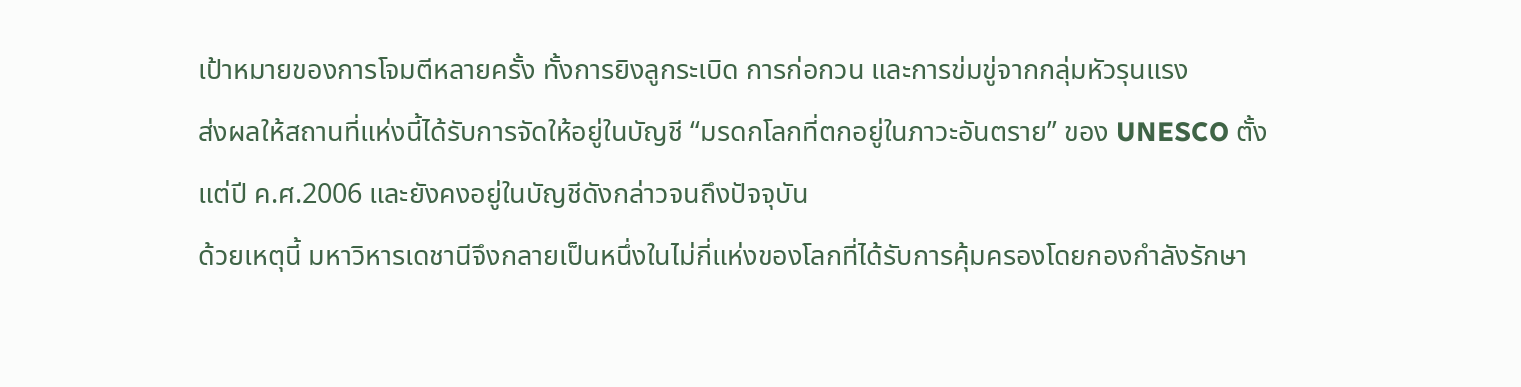เป้าหมายของการโจมตีหลายครั้ง ทั้งการยิงลูกระเบิด การก่อกวน และการข่มขู่จากกลุ่มหัวรุนแรง
ส่งผลให้สถานที่แห่งนี้ได้รับการจัดให้อยู่ในบัญชี “มรดกโลกที่ตกอยู่ในภาวะอันตราย” ของ UNESCO ตั้งแต่ปี ค.ศ.2006 และยังคงอยู่ในบัญชีดังกล่าวจนถึงปัจจุบัน
ด้วยเหตุนี้ มหาวิหารเดชานีจึงกลายเป็นหนึ่งในไม่กี่แห่งของโลกที่ได้รับการคุ้มครองโดยกองกำลังรักษา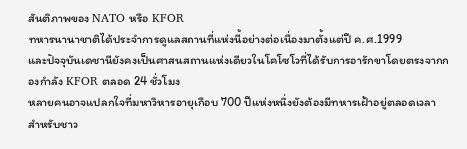สันติภาพของ NATO หรือ KFOR
ทหารนานาชาติได้ประจำการดูแลสถานที่แห่งนี้อย่างต่อเนื่องมาตั้งแต่ปี ค.ศ.1999
และปัจจุบันเดชานียังคงเป็นศาสนสถานแห่งเดียวในโคโซโวที่ได้รับการอารักขาโดยตรงจากกองกำลัง KFOR ตลอด 24 ชั่วโมง
หลายคนอาจแปลกใจที่มหาวิหารอายุเกือบ 700 ปีแห่งหนึ่งยังต้องมีทหารเฝ้าอยู่ตลอดเวลา
สำหรับชาว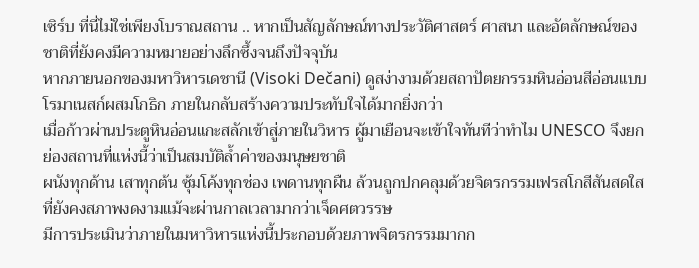เซิร์บ ที่นี่ไม่ใช่เพียงโบราณสถาน .. หากเป็นสัญลักษณ์ทางประวัติศาสตร์ ศาสนา และอัตลักษณ์ของชาติที่ยังคงมีความหมายอย่างลึกซึ้งจนถึงปัจจุบัน
หากภายนอกของมหาวิหารเดชานี (Visoki Dečani) ดูสง่างามด้วยสถาปัตยกรรมหินอ่อนสีอ่อนแบบโรมาเนสก์ผสมโกธิก ภายในกลับสร้างความประทับใจได้มากยิ่งกว่า
เมื่อก้าวผ่านประตูหินอ่อนแกะสลักเข้าสู่ภายในวิหาร ผู้มาเยือนจะเข้าใจทันทีว่าทำไม UNESCO จึงยกย่องสถานที่แห่งนี้ว่าเป็นสมบัติล้ำค่าของมนุษยชาติ
ผนังทุกด้าน เสาทุกต้น ซุ้มโค้งทุกช่อง เพดานทุกผืน ล้วนถูกปกคลุมด้วยจิตรกรรมเฟรสโกสีสันสดใสที่ยังคงสภาพงดงามแม้จะผ่านกาลเวลามากว่าเจ็ดศตวรรษ
มีการประเมินว่าภายในมหาวิหารแห่งนี้ประกอบด้วยภาพจิตรกรรมมากก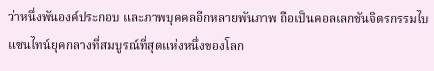ว่าหนึ่งพันองค์ประกอบ และภาพบุคคลอีกหลายพันภาพ ถือเป็นคอลเลกชันจิตรกรรมไบแซนไทน์ยุคกลางที่สมบูรณ์ที่สุดแห่งหนึ่งของโลก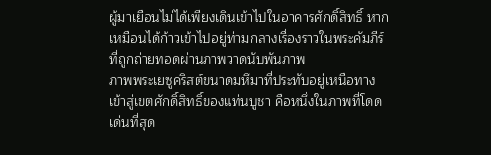ผู้มาเยือนไม่ได้เพียงเดินเข้าไปในอาคารศักดิ์สิทธิ์ หากเหมือนได้ก้าวเข้าไปอยู่ท่ามกลางเรื่องราวในพระคัมภีร์ที่ถูกถ่ายทอดผ่านภาพวาดนับพันภาพ
ภาพพระเยซูคริสต์ขนาดมหึมาที่ประทับอยู่เหนือทางเข้าสู่เขตศักดิ์สิทธิ์ของแท่นบูชา คือหนึ่งในภาพที่โดดเด่นที่สุด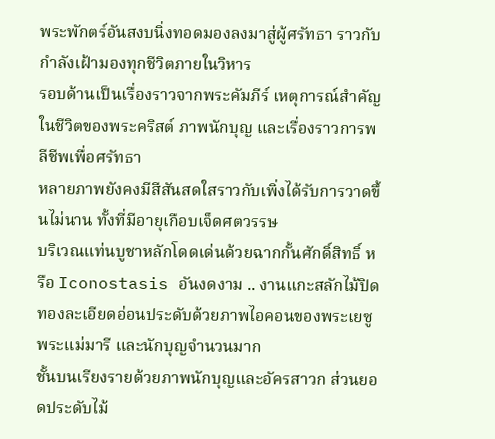พระพักตร์อันสงบนิ่งทอดมองลงมาสู่ผู้ศรัทธา ราวกับกำลังเฝ้ามองทุกชีวิตภายในวิหาร
รอบด้านเป็นเรื่องราวจากพระคัมภีร์ เหตุการณ์สำคัญในชีวิตของพระคริสต์ ภาพนักบุญ และเรื่องราวการพลีชีพเพื่อศรัทธา
หลายภาพยังคงมีสีสันสดใสราวกับเพิ่งได้รับการวาดขึ้นไม่นาน ทั้งที่มีอายุเกือบเจ็ดศตวรรษ
บริเวณแท่นบูชาหลักโดดเด่นด้วยฉากกั้นศักดิ์สิทธิ์ หรือ Iconostasis อันงดงาม .. งานแกะสลักไม้ปิดทองละเอียดอ่อนประดับด้วยภาพไอคอนของพระเยซู พระแม่มารี และนักบุญจำนวนมาก
ชั้นบนเรียงรายด้วยภาพนักบุญและอัครสาวก ส่วนยอดประดับไม้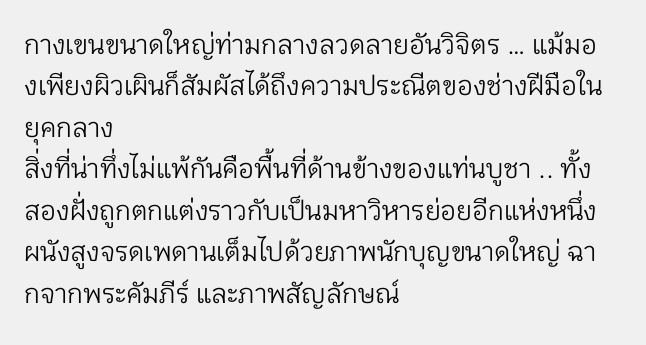กางเขนขนาดใหญ่ท่ามกลางลวดลายอันวิจิตร … แม้มองเพียงผิวเผินก็สัมผัสได้ถึงความประณีตของช่างฝีมือในยุคกลาง
สิ่งที่น่าทึ่งไม่แพ้กันคือพื้นที่ด้านข้างของแท่นบูชา .. ทั้งสองฝั่งถูกตกแต่งราวกับเป็นมหาวิหารย่อยอีกแห่งหนึ่ง ผนังสูงจรดเพดานเต็มไปด้วยภาพนักบุญขนาดใหญ่ ฉากจากพระคัมภีร์ และภาพสัญลักษณ์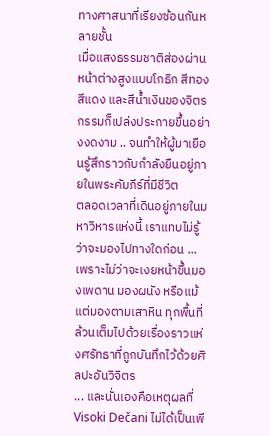ทางศาสนาที่เรียงซ้อนกันหลายชั้น
เมื่อแสงธรรมชาติส่องผ่านหน้าต่างสูงแบบโกธิก สีทอง สีแดง และสีน้ำเงินของจิตรกรรมก็เปล่งประกายขึ้นอย่างงดงาม .. จนทำให้ผู้มาเยือนรู้สึกราวกับกำลังยืนอยู่ภายในพระคัมภีร์ที่มีชีวิต
ตลอดเวลาที่เดินอยู่ภายในมหาวิหารแห่งนี้ เราแทบไม่รู้ว่าจะมองไปทางใดก่อน ... เพราะไม่ว่าจะเงยหน้าขึ้นมองเพดาน มองผนัง หรือแม้แต่มองตามเสาหิน ทุกพื้นที่ล้วนเต็มไปด้วยเรื่องราวแห่งศรัทธาที่ถูกบันทึกไว้ด้วยศิลปะอันวิจิตร
... และนั่นเองคือเหตุผลที่ Visoki Dečani ไม่ได้เป็นเพี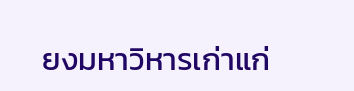ยงมหาวิหารเก่าแก่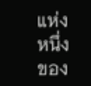แห่งหนึ่งของ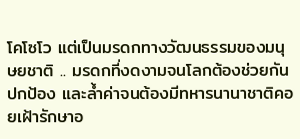โคโซโว แต่เป็นมรดกทางวัฒนธรรมของมนุษยชาติ .. มรดกที่งดงามจนโลกต้องช่วยกันปกป้อง และล้ำค่าจนต้องมีทหารนานาชาติคอยเฝ้ารักษาอ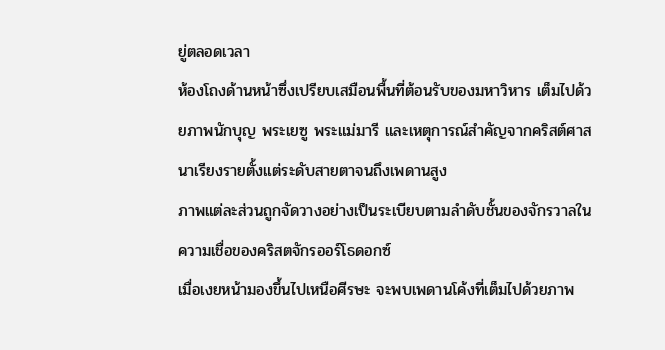ยู่ตลอดเวลา
ห้องโถงด้านหน้าซึ่งเปรียบเสมือนพื้นที่ต้อนรับของมหาวิหาร เต็มไปด้วยภาพนักบุญ พระเยซู พระแม่มารี และเหตุการณ์สำคัญจากคริสต์ศาสนาเรียงรายตั้งแต่ระดับสายตาจนถึงเพดานสูง
ภาพแต่ละส่วนถูกจัดวางอย่างเป็นระเบียบตามลำดับชั้นของจักรวาลในความเชื่อของคริสตจักรออร์โธดอกซ์
เมื่อเงยหน้ามองขึ้นไปเหนือศีรษะ จะพบเพดานโค้งที่เต็มไปด้วยภาพ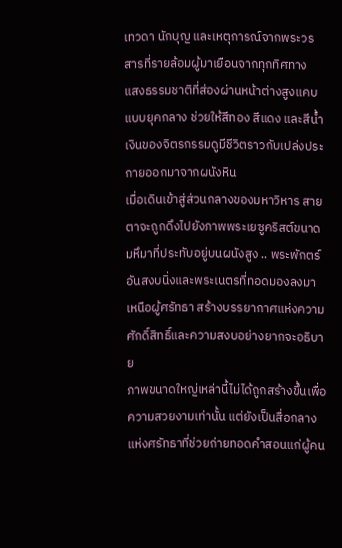เทวดา นักบุญ และเหตุการณ์จากพระวรสารที่รายล้อมผู้มาเยือนจากทุกทิศทาง
แสงธรรมชาติที่ส่องผ่านหน้าต่างสูงแคบแบบยุคกลาง ช่วยให้สีทอง สีแดง และสีน้ำเงินของจิตรกรรมดูมีชีวิตราวกับเปล่งประกายออกมาจากผนังหิน
เมื่อเดินเข้าสู่ส่วนกลางของมหาวิหาร สายตาจะถูกดึงไปยังภาพพระเยซูคริสต์ขนาดมหึมาที่ประทับอยู่บนผนังสูง .. พระพักตร์อันสงบนิ่งและพระเนตรที่ทอดมองลงมาเหนือผู้ศรัทธา สร้างบรรยากาศแห่งความศักดิ์สิทธิ์และความสงบอย่างยากจะอธิบาย
ภาพขนาดใหญ่เหล่านี้ไม่ได้ถูกสร้างขึ้นเพื่อความสวยงามเท่านั้น แต่ยังเป็นสื่อกลางแห่งศรัทธาที่ช่วยถ่ายทอดคำสอนแก่ผู้คน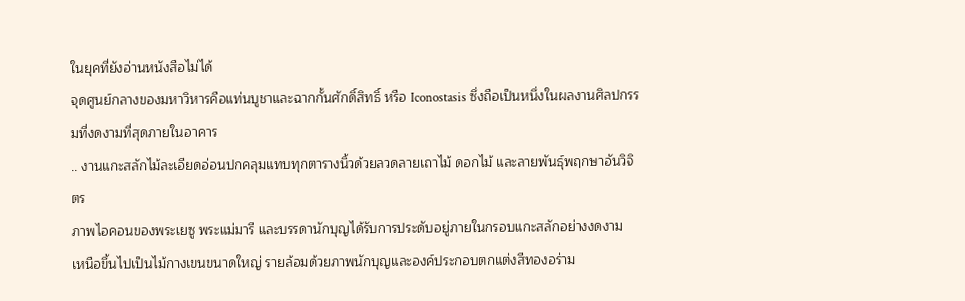ในยุคที่ยังอ่านหนังสือไม่ได้
จุดศูนย์กลางของมหาวิหารคือแท่นบูชาและฉากกั้นศักดิ์สิทธิ์ หรือ Iconostasis ซึ่งถือเป็นหนึ่งในผลงานศิลปกรรมที่งดงามที่สุดภายในอาคาร
.. งานแกะสลักไม้ละเอียดอ่อนปกคลุมแทบทุกตารางนิ้วด้วยลวดลายเถาไม้ ดอกไม้ และลายพันธุ์พฤกษาอันวิจิตร
ภาพไอคอนของพระเยซู พระแม่มารี และบรรดานักบุญได้รับการประดับอยู่ภายในกรอบแกะสลักอย่างงดงาม
เหนือขึ้นไปเป็นไม้กางเขนขนาดใหญ่ รายล้อมด้วยภาพนักบุญและองค์ประกอบตกแต่งสีทองอร่าม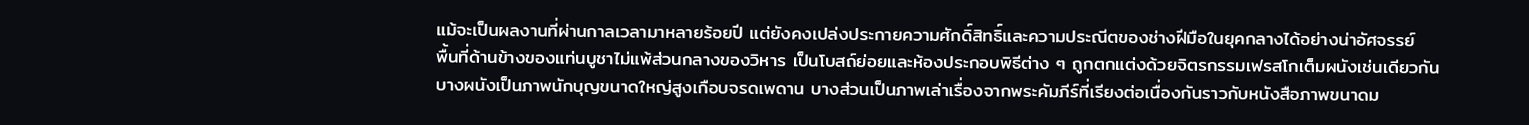แม้จะเป็นผลงานที่ผ่านกาลเวลามาหลายร้อยปี แต่ยังคงเปล่งประกายความศักดิ์สิทธิ์และความประณีตของช่างฝีมือในยุคกลางได้อย่างน่าอัศจรรย์
พื้นที่ด้านข้างของแท่นบูชาไม่แพ้ส่วนกลางของวิหาร เป็นโบสถ์ย่อยและห้องประกอบพิธีต่าง ๆ ถูกตกแต่งด้วยจิตรกรรมเฟรสโกเต็มผนังเช่นเดียวกัน
บางผนังเป็นภาพนักบุญขนาดใหญ่สูงเกือบจรดเพดาน บางส่วนเป็นภาพเล่าเรื่องจากพระคัมภีร์ที่เรียงต่อเนื่องกันราวกับหนังสือภาพขนาดม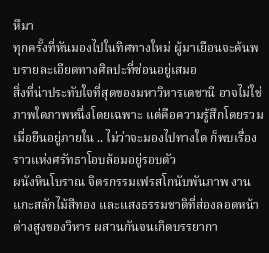หึมา
ทุกครั้งที่หันมองไปในทิศทางใหม่ ผู้มาเยือนจะค้นพบรายละเอียดทางศิลปะที่ซ่อนอยู่เสมอ
สิ่งที่น่าประทับใจที่สุดของมหาวิหารเดชานี อาจไม่ใช่ภาพใดภาพหนึ่งโดยเฉพาะ แต่คือความรู้สึกโดยรวมเมื่อยืนอยู่ภายใน .. ไม่ว่าจะมองไปทางใด ก็พบเรื่องราวแห่งศรัทธาโอบล้อมอยู่รอบตัว
ผนังหินโบราณ จิตรกรรมเฟรสโกนับพันภาพ งานแกะสลักไม้สีทอง และแสงธรรมชาติที่ส่องลอดหน้าต่างสูงของวิหาร ผสานกันจนเกิดบรรยากา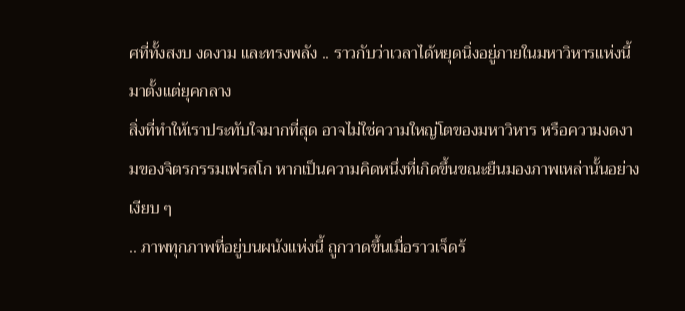ศที่ทั้งสงบ งดงาม และทรงพลัง .. ราวกับว่าเวลาได้หยุดนิ่งอยู่ภายในมหาวิหารแห่งนี้มาตั้งแต่ยุคกลาง
สิ่งที่ทำให้เราประทับใจมากที่สุด อาจไม่ใช่ความใหญ่โตของมหาวิหาร หรือความงดงามของจิตรกรรมเฟรสโก หากเป็นความคิดหนึ่งที่เกิดขึ้นขณะยืนมองภาพเหล่านั้นอย่างเงียบ ๆ
.. ภาพทุกภาพที่อยู่บนผนังแห่งนี้ ถูกวาดขึ้นเมื่อราวเจ็ดร้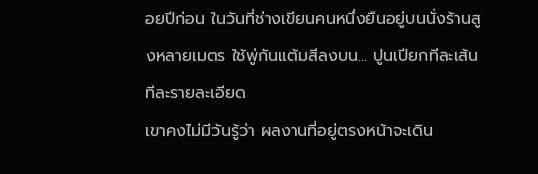อยปีก่อน ในวันที่ช่างเขียนคนหนึ่งยืนอยู่บนนั่งร้านสูงหลายเมตร ใช้พู่กันแต้มสีลงบน... ปูนเปียกทีละเส้น ทีละรายละเอียด
เขาคงไม่มีวันรู้ว่า ผลงานที่อยู่ตรงหน้าจะเดิน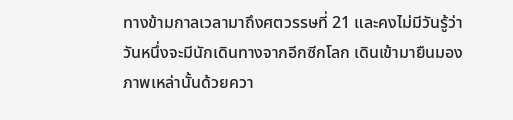ทางข้ามกาลเวลามาถึงศตวรรษที่ 21 และคงไม่มีวันรู้ว่า วันหนึ่งจะมีนักเดินทางจากอีกซีกโลก เดินเข้ามายืนมองภาพเหล่านั้นด้วยควา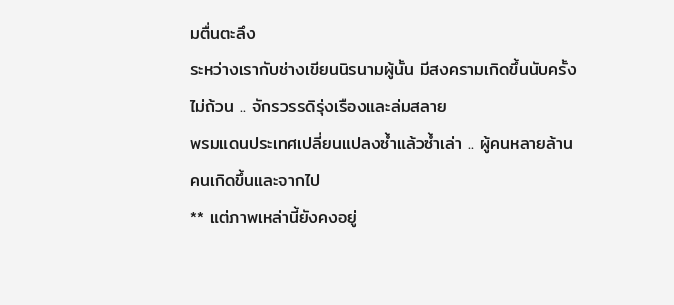มตื่นตะลึง
ระหว่างเรากับช่างเขียนนิรนามผู้นั้น มีสงครามเกิดขึ้นนับครั้งไม่ถ้วน .. จักรวรรดิรุ่งเรืองและล่มสลาย
พรมแดนประเทศเปลี่ยนแปลงซ้ำแล้วซ้ำเล่า .. ผู้คนหลายล้านคนเกิดขึ้นและจากไป
** แต่ภาพเหล่านี้ยังคงอยู่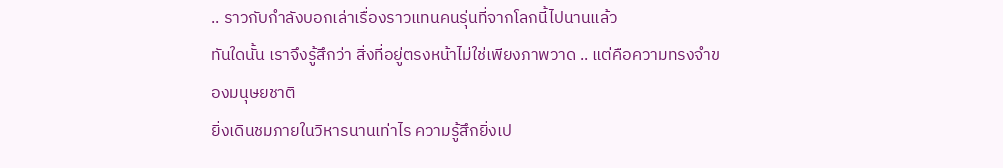.. ราวกับกำลังบอกเล่าเรื่องราวแทนคนรุ่นที่จากโลกนี้ไปนานแล้ว
ทันใดนั้น เราจึงรู้สึกว่า สิ่งที่อยู่ตรงหน้าไม่ใช่เพียงภาพวาด .. แต่คือความทรงจำของมนุษยชาติ
ยิ่งเดินชมภายในวิหารนานเท่าไร ความรู้สึกยิ่งเป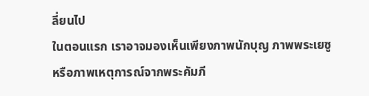ลี่ยนไป
ในตอนแรก เราอาจมองเห็นเพียงภาพนักบุญ ภาพพระเยซู หรือภาพเหตุการณ์จากพระคัมภี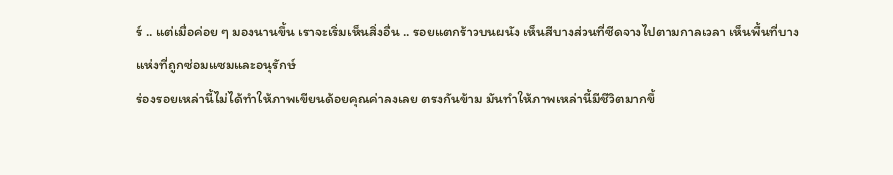ร์ .. แต่เมื่อค่อย ๆ มองนานขึ้น เราจะเริ่มเห็นสิ่งอื่น .. รอยแตกร้าวบนผนัง เห็นสีบางส่วนที่ซีดจางไปตามกาลเวลา เห็นพื้นที่บางแห่งที่ถูกซ่อมแซมและอนุรักษ์
ร่องรอยเหล่านี้ไม่ได้ทำให้ภาพเขียนด้อยคุณค่าลงเลย ตรงกันข้าม มันทำให้ภาพเหล่านี้มีชีวิตมากขึ้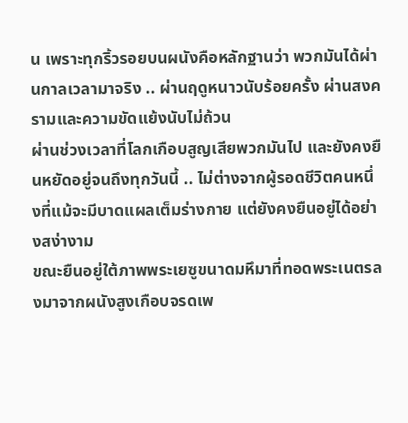น เพราะทุกริ้วรอยบนผนังคือหลักฐานว่า พวกมันได้ผ่านกาลเวลามาจริง .. ผ่านฤดูหนาวนับร้อยครั้ง ผ่านสงครามและความขัดแย้งนับไม่ถ้วน
ผ่านช่วงเวลาที่โลกเกือบสูญเสียพวกมันไป และยังคงยืนหยัดอยู่จนถึงทุกวันนี้ .. ไม่ต่างจากผู้รอดชีวิตคนหนึ่งที่แม้จะมีบาดแผลเต็มร่างกาย แต่ยังคงยืนอยู่ได้อย่างสง่างาม
ขณะยืนอยู่ใต้ภาพพระเยซูขนาดมหึมาที่ทอดพระเนตรลงมาจากผนังสูงเกือบจรดเพ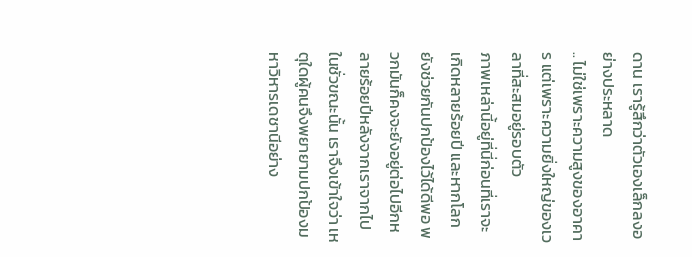ดาน เรารู้สึกว่าตัวเองเล็กลงอย่างประหลาด
.. ไม่ใช่เพราะความสูงของอาคาร แต่เพราะความยิ่งใหญ่ของเวลาที่สะสมอยู่รอบตัว
ภาพเหล่านี้อยู่ที่นี่ก่อนที่เราจะเกิดหลายร้อยปี และหากโลกยังช่วยกันปกป้องไว้ได้ดีพอ พวกมันก็คงจะยังอยู่ต่อไปอีกหลายร้อยปีหลังจากเราจากไป
ในชั่วขณะนั้น เราจึงเข้าใจว่า เหตุใดผู้คนจึงพยายามปกป้องมหาวิหารเดชานีอย่าง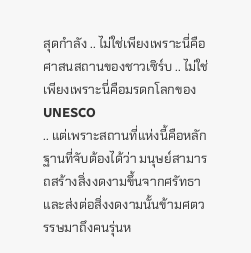สุดกำลัง .. ไม่ใช่เพียงเพราะนี่คือศาสนสถานของชาวเซิร์บ .. ไม่ใช่เพียงเพราะนี่คือมรดกโลกของ UNESCO
.. แต่เพราะสถานที่แห่งนี้คือหลักฐานที่จับต้องได้ว่า มนุษย์สามารถสร้างสิ่งงดงามขึ้นจากศรัทธา และส่งต่อสิ่งงดงามนั้นข้ามศตวรรษมาถึงคนรุ่นห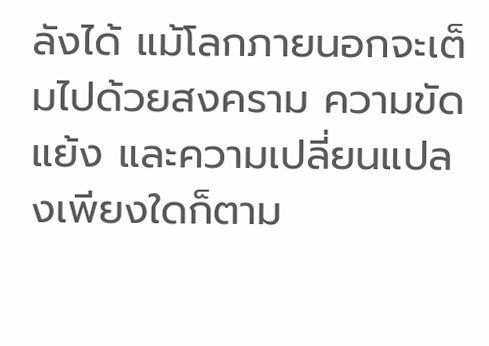ลังได้ แม้โลกภายนอกจะเต็มไปด้วยสงคราม ความขัดแย้ง และความเปลี่ยนแปลงเพียงใดก็ตาม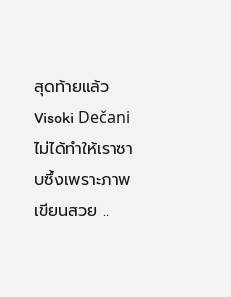สุดท้ายแล้ว Visoki Dečani ไม่ได้ทำให้เราซาบซึ้งเพราะภาพเขียนสวย ..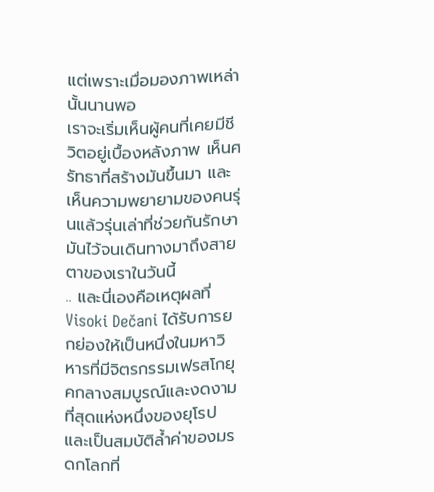แต่เพราะเมื่อมองภาพเหล่านั้นนานพอ
เราจะเริ่มเห็นผู้คนที่เคยมีชีวิตอยู่เบื้องหลังภาพ เห็นศรัทธาที่สร้างมันขึ้นมา และเห็นความพยายามของคนรุ่นแล้วรุ่นเล่าที่ช่วยกันรักษามันไว้จนเดินทางมาถึงสายตาของเราในวันนี้
.. และนี่เองคือเหตุผลที่ Visoki Dečani ได้รับการยกย่องให้เป็นหนึ่งในมหาวิหารที่มีจิตรกรรมเฟรสโกยุคกลางสมบูรณ์และงดงามที่สุดแห่งหนึ่งของยุโรป และเป็นสมบัติล้ำค่าของมรดกโลกที่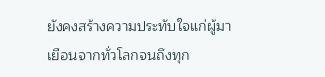ยังคงสร้างความประทับใจแก่ผู้มาเยือนจากทั่วโลกจนถึงทุก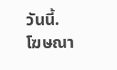วันนี้.
โฆษณา